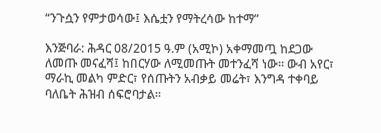“ንጉሷን የምታወሳው፤ እሴቷን የማትረሳው ከተማ”

እንጅባራ: ሕዳር 08/2015 ዓ.ም (አሚኮ) አቀማመጧ ከደጋው ለመጡ መናፈሻ፤ ከበርሃው ለሚመጡት መተንፈሻ ነው፡፡ ውብ አየር፣ ማራኪ መልካ ምድር፣ የሰጡትን አብቃይ መሬት፣ እንግዳ ተቀባይ ባለቤት ሕዝብ ሰፍሮባታል፡፡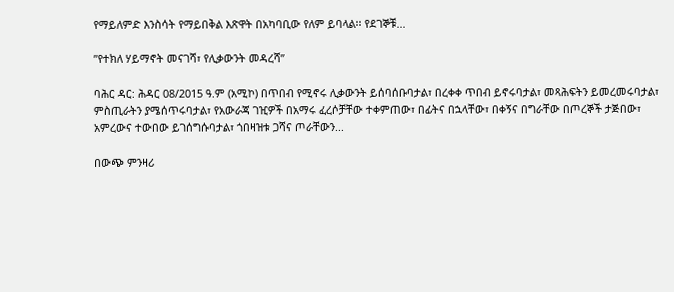የማይለምድ እንስሳት የማይበቅል እጽዋት በአካባቢው የለም ይባላል፡፡ የደገኞቹ...

ʺየተክለ ሃይማኖት መናገሻ፣ የሊቃውንት መዳረሻ”

ባሕር ዳር: ሕዳር 08/2015 ዓ.ም (አሚኮ) በጥበብ የሚኖሩ ሊቃውንት ይሰባሰቡባታል፣ በረቀቀ ጥበብ ይኖሩባታል፣ መጻሕፍትን ይመረመሩባታል፣ ምስጢራትን ያሜሰጥሩባታል፣ የአውራጃ ገዢዎች በአማሩ ፈረሶቻቸው ተቀምጠው፣ በፊትና በኋላቸው፣ በቀኝና በግራቸው በጦረኞች ታጅበው፣ አምረውና ተውበው ይገሰግሱባታል፣ ጎበዛዝቱ ጋሻና ጦራቸውን...

በውጭ ምንዛሪ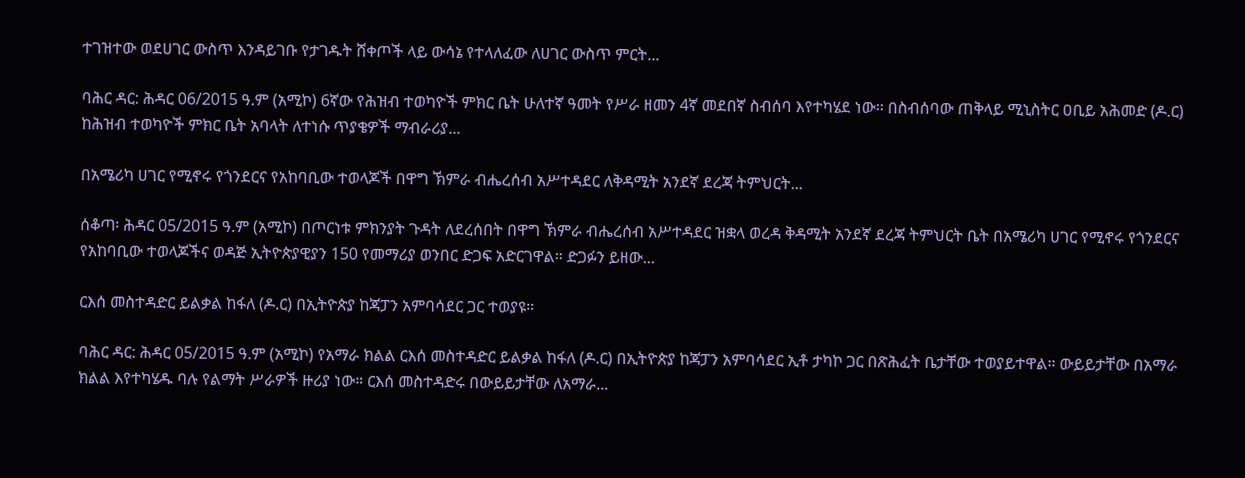ተገዝተው ወደሀገር ውስጥ እንዳይገቡ የታገዱት ሸቀጦች ላይ ውሳኔ የተላለፈው ለሀገር ውስጥ ምርት...

ባሕር ዳር: ሕዳር 06/2015 ዓ.ም (አሚኮ) 6ኛው የሕዝብ ተወካዮች ምክር ቤት ሁለተኛ ዓመት የሥራ ዘመን 4ኛ መደበኛ ስብሰባ እየተካሄደ ነው፡፡ በስብሰባው ጠቅላይ ሚኒስትር ዐቢይ አሕመድ (ዶ.ር) ከሕዝብ ተወካዮች ምክር ቤት አባላት ለተነሱ ጥያቄዎች ማብራሪያ...

በአሜሪካ ሀገር የሚኖሩ የጎንደርና የአከባቢው ተወላጆች በዋግ ኽምራ ብሔረሰብ አሥተዳደር ለቅዳሚት አንደኛ ደረጃ ትምህርት...

ሰቆጣ፡ ሕዳር 05/2015 ዓ.ም (አሚኮ) በጦርነቱ ምክንያት ጉዳት ለደረሰበት በዋግ ኽምራ ብሔረሰብ አሥተዳደር ዝቋላ ወረዳ ቅዳሚት አንደኛ ደረጃ ትምህርት ቤት በአሜሪካ ሀገር የሚኖሩ የጎንደርና የአከባቢው ተወላጆችና ወዳጅ ኢትዮጵያዊያን 150 የመማሪያ ወንበር ድጋፍ አድርገዋል። ድጋፉን ይዘው...

ርእሰ መስተዳድር ይልቃል ከፋለ (ዶ.ር) በኢትዮጵያ ከጃፓን አምባሳደር ጋር ተወያዩ።

ባሕር ዳር: ሕዳር 05/2015 ዓ.ም (አሚኮ) የአማራ ክልል ርእሰ መስተዳድር ይልቃል ከፋለ (ዶ.ር) በኢትዮጵያ ከጃፓን አምባሳደር ኢቶ ታካኮ ጋር በጽሕፈት ቤታቸው ተወያይተዋል። ውይይታቸው በአማራ ክልል እየተካሄዱ ባሉ የልማት ሥራዎች ዙሪያ ነው። ርእሰ መስተዳድሩ በውይይታቸው ለአማራ...